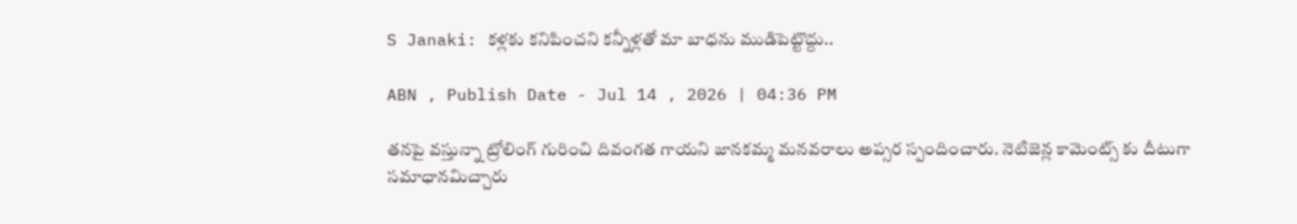S Janaki: కళ్లకు కనిపించని కన్నీళ్లతో మా బాధను ముడిపెట్టొద్దు..

ABN , Publish Date - Jul 14 , 2026 | 04:36 PM

తనపై వస్తున్నా ట్రోలింగ్ గురించి దివంగత గాయని జానకమ్మ మనవరాలు అప్సర స్పందించారు. నెటిజెన్ల కామెంట్స్ కు దీటుగా సమాధానమిచ్చారు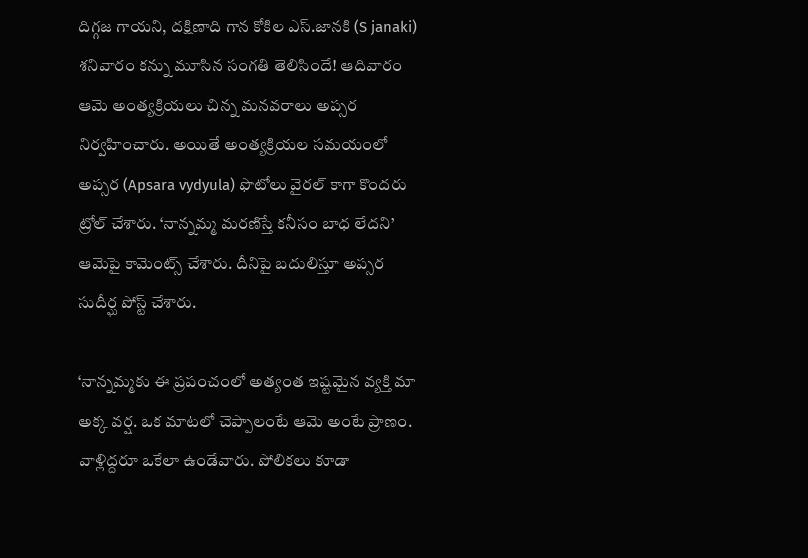దిగ్గజ గాయని, దక్షిణాది గాన కోకిల ఎస్‌.జానకి (S janaki) శనివారం కన్ను మూసిన సంగతి తెలిసిందే! ఆదివారం ఆమె అంత్యక్రియలు చిన్న మనవరాలు అప్సర నిర్వహించారు. అయితే అంత్యక్రియల సమయంలో అప్సర (Apsara vydyula) ఫొటోలు వైరల్‌ కాగా కొందరు ట్రోల్‌ చేశారు. ‘నాన్నమ్మ మరణిస్తే కనీసం బాధ లేదని’ ఆమెపై కామెంట్స్‌ చేశారు. దీనిపై బదులిస్తూ అప్సర సుదీర్ఘ పోస్ట్‌ చేశారు.

‘నాన్నమ్మకు ఈ ప్రపంచంలో అత్యంత ఇష్టమైన వ్యక్తి మా అక్క వర్ష. ఒక మాటలో చెప్పాలంటే ఆమె అంటే ప్రాణం. వాళ్లిద్దరూ ఒకేలా ఉండేవారు. పోలికలు కూడా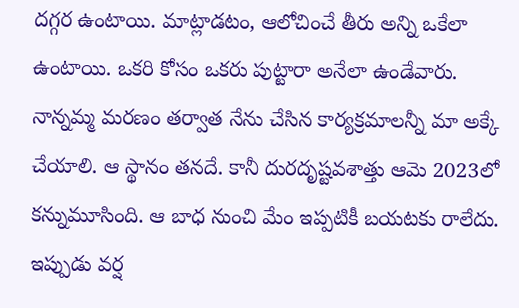దగ్గర ఉంటాయి. మాట్లాడటం, ఆలోచించే తీరు అన్ని ఒకేలా ఉంటాయి. ఒకరి కోసం ఒకరు పుట్టారా అనేలా ఉండేవారు. నాన్నమ్మ మరణం తర్వాత నేను చేసిన కార్యక్రమాలన్నీ మా అక్కే చేయాలి. ఆ స్థానం తనదే. కానీ దురదృష్టవశాత్తు ఆమె 2023లో కన్నుమూసింది. ఆ బాధ నుంచి మేం ఇప్పటికీ బయటకు రాలేదు. ఇప్పుడు వర్ష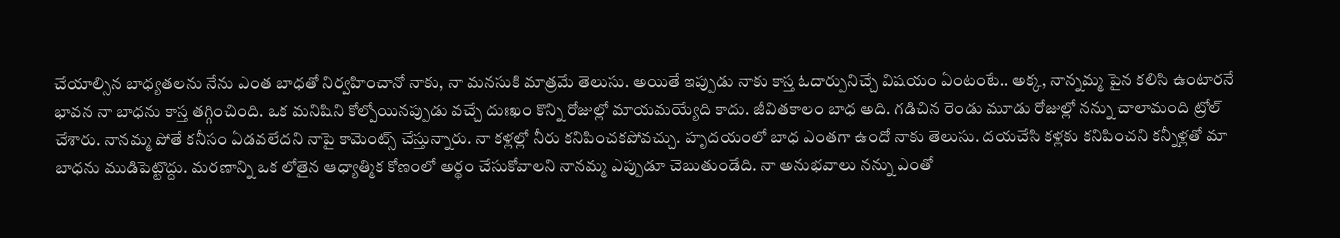చేయాల్సిన బాధ్యతలను నేను ఎంత బాధతో నిర్వహించానో నాకు, నా మనసుకి మాత్రమే తెలుసు. అయితే ఇప్పుడు నాకు కాస్త ఓదార్పునిచ్చే విషయం ఏంటంటే.. అక్క, నాన్నమ్మ పైన కలిసి ఉంటారనే భావన నా బాధను కాస్త తగ్గించింది. ఒక మనిషిని కోల్పోయినప్పుడు వచ్చే దుఃఖం కొన్ని రోజుల్లో మాయమయ్యేది కాదు. జీవితకాలం బాధ అది. గడిచిన రెండు మూడు రోజుల్లో నన్ను చాలామంది ట్రోల్‌ చేశారు. నానమ్మ పోతే కనీసం ఏడవలేదని నాపై కామెంట్స్‌ చేస్తున్నారు. నా కళ్లల్లో నీరు కనిపించకపోవచ్చు. హృదయంలో బాధ ఎంతగా ఉందో నాకు తెలుసు. దయచేసి కళ్లకు కనిపించని కన్నీళ్లతో మా బాధను ముడిపెట్టొద్దు. మరణాన్ని ఒక లోతైన ఆధ్యాత్మిక కోణంలో అర్థం చేసుకోవాలని నానమ్మ ఎప్పుడూ చెబుతుండేది. నా అనుభవాలు నన్ను ఎంతో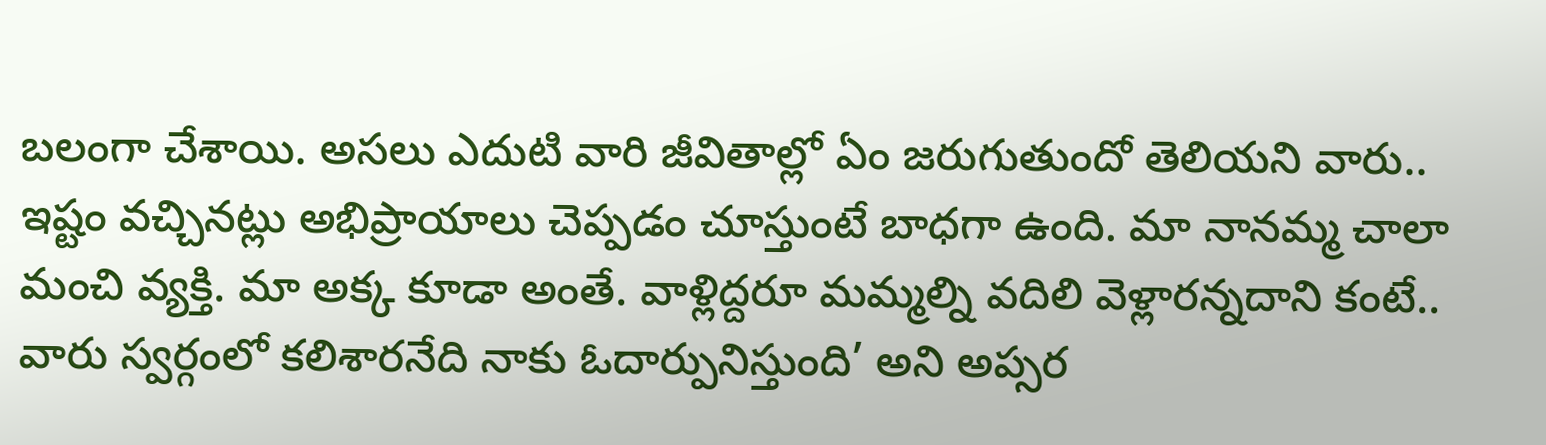బలంగా చేశాయి. అసలు ఎదుటి వారి జీవితాల్లో ఏం జరుగుతుందో తెలియని వారు.. ఇష్టం వచ్చినట్లు అభిప్రాయాలు చెప్పడం చూస్తుంటే బాధగా ఉంది. మా నానమ్మ చాలా మంచి వ్యక్తి. మా అక్క కూడా అంతే. వాళ్లిద్దరూ మమ్మల్ని వదిలి వెళ్లారన్నదాని కంటే.. వారు స్వర్గంలో కలిశారనేది నాకు ఓదార్పునిస్తుంది’ అని అప్సర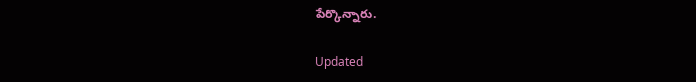పేర్కొన్నారు.

Updated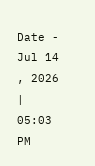Date - Jul 14 , 2026 | 05:03 PM